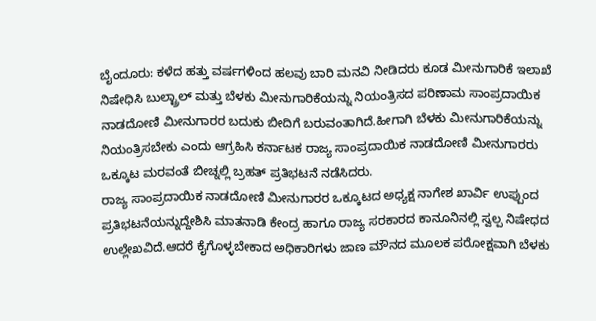ಬೈಂದೂರು: ಕಳೆದ ಹತ್ತು ವರ್ಷಗಳಿಂದ ಹಲವು ಬಾರಿ ಮನವಿ ನೀಡಿದರು ಕೂಡ ಮೀನುಗಾರಿಕೆ ಇಲಾಖೆ ನಿಷೇಧಿಸಿ ಬುಲ್ಟ್ರಾಲ್ ಮತ್ತು ಬೆಳಕು ಮೀನುಗಾರಿಕೆಯನ್ನು ನಿಯಂತ್ರಿಸದ ಪರಿಣಾಮ ಸಾಂಪ್ರದಾಯಿಕ ನಾಡದೋಣಿ ಮೀನುಗಾರರ ಬದುಕು ಬೀದಿಗೆ ಬರುವಂತಾಗಿದೆ.ಹೀಗಾಗಿ ಬೆಳಕು ಮೀನುಗಾರಿಕೆಯನ್ನು ನಿಯಂತ್ರಿಸಬೇಕು ಎಂದು ಆಗ್ರಹಿಸಿ ಕರ್ನಾಟಕ ರಾಜ್ಯ ಸಾಂಪ್ರದಾಯಿಕ ನಾಡದೋಣಿ ಮೀನುಗಾರರು ಒಕ್ಕೂಟ ಮರವಂತೆ ಬೀಚ್ನಲ್ಲಿ ಬ್ರಹತ್ ಪ್ರತಿಭಟನೆ ನಡೆಸಿದರು.
ರಾಜ್ಯ ಸಾಂಪ್ರದಾಯಿಕ ನಾಡದೋಣಿ ಮೀನುಗಾರರ ಒಕ್ಕೂಟದ ಅಧ್ಯಕ್ಷ ನಾಗೇಶ ಖಾರ್ವಿ ಉಪ್ಪುಂದ ಪ್ರತಿಭಟನೆಯನ್ನುದ್ದೇಶಿಸಿ ಮಾತನಾಡಿ ಕೇಂದ್ರ ಹಾಗೂ ರಾಜ್ಯ ಸರಕಾರದ ಕಾನೂನಿನಲ್ಲಿ ಸ್ವಲ್ಪ ನಿಷೇಧದ ಉಲ್ಲೇಖವಿದೆ.ಆದರೆ ಕೈಗೊಳ್ಳಬೇಕಾದ ಅಧಿಕಾರಿಗಳು ಜಾಣ ಮೌನದ ಮೂಲಕ ಪರೋಕ್ಷವಾಗಿ ಬೆಳಕು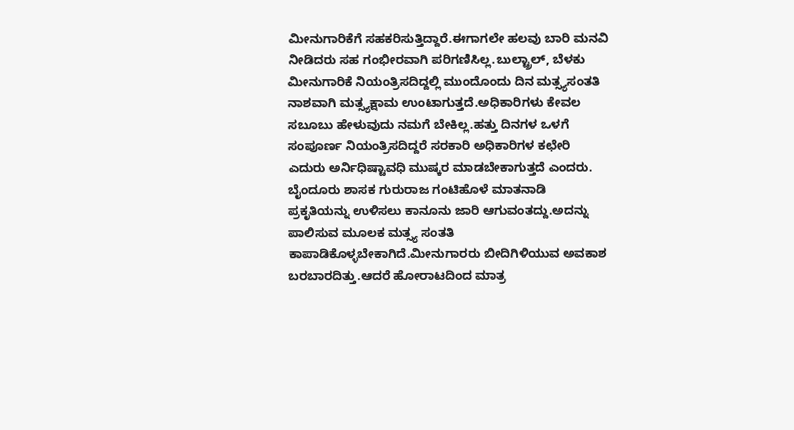ಮೀನುಗಾರಿಕೆಗೆ ಸಹಕರಿಸುತ್ತಿದ್ದಾರೆ.ಈಗಾಗಲೇ ಹಲವು ಬಾರಿ ಮನವಿ ನೀಡಿದರು ಸಹ ಗಂಭೀರವಾಗಿ ಪರಿಗಣಿಸಿಲ್ಲ.ಬುಲ್ಟ್ರಾಲ್, ಬೆಳಕು ಮೀನುಗಾರಿಕೆ ನಿಯಂತ್ರಿಸದಿದ್ದಲ್ಲಿ ಮುಂದೊಂದು ದಿನ ಮತ್ಸ್ಯಸಂತತಿ ನಾಶವಾಗಿ ಮತ್ಸ್ಯಕ್ಷಾಮ ಉಂಟಾಗುತ್ತದೆ.ಅಧಿಕಾರಿಗಳು ಕೇವಲ ಸಬೂಬು ಹೇಳುವುದು ನಮಗೆ ಬೇಕಿಲ್ಲ.ಹತ್ತು ದಿನಗಳ ಒಳಗೆ ಸಂಪೂರ್ಣ ನಿಯಂತ್ರಿಸದಿದ್ದರೆ ಸರಕಾರಿ ಅಧಿಕಾರಿಗಳ ಕಛೇರಿ ಎದುರು ಅರ್ನಿಧಿಷ್ಟಾವಧಿ ಮುಷ್ಕರ ಮಾಡಬೇಕಾಗುತ್ತದೆ ಎಂದರು.
ಬೈಂದೂರು ಶಾಸಕ ಗುರುರಾಜ ಗಂಟಿಹೊಳೆ ಮಾತನಾಡಿ ಪ್ರಕೃತಿಯನ್ನು ಉಳಿಸಲು ಕಾನೂನು ಜಾರಿ ಆಗುವಂತದ್ದು.ಅದನ್ನು ಪಾಲಿಸುವ ಮೂಲಕ ಮತ್ಸ್ಯ ಸಂತತಿ ಕಾಪಾಡಿಕೊಳ್ಳಬೇಕಾಗಿದೆ.ಮೀನುಗಾರರು ಬೀದಿಗಿಳಿಯುವ ಅವಕಾಶ ಬರಬಾರದಿತ್ತು.ಆದರೆ ಹೋರಾಟದಿಂದ ಮಾತ್ರ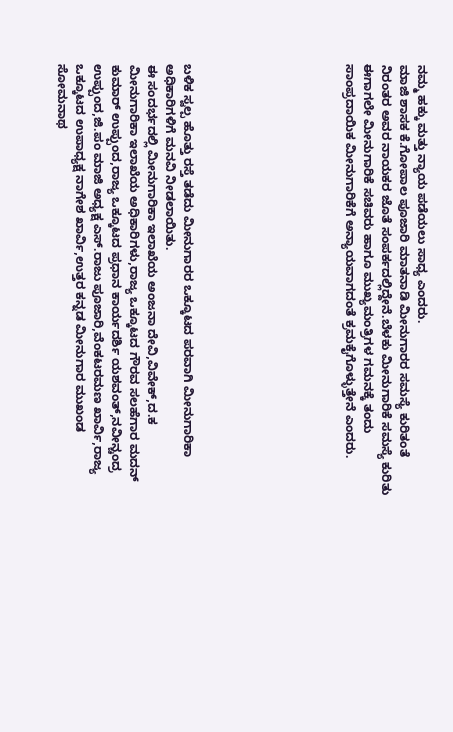ನಮ್ಮ ಹಕ್ಕು ಮತ್ತು ನ್ಯಾಯ ಪಡೆಯಲು ಸಾಧ್ಯ ಎಂದರು.
ಮಾಜಿ ಶಾಸಕ ಕೆ.ಗೋಪಾಲ ಪೂಜಾರಿ ಮಾತನಾಡಿ ಮೀನುಗಾರರ ಸಮಸ್ಯೆ ಕುರಿತಂತೆ ನಿರಂತರ ಅವರ ನಾಯಕರ ಜೊತೆ ಸಂಪರ್ಕದಲ್ಲಿದ್ದೇನೆ.ಬೆಳಕು ಮೀನುಗಾರಿಕೆ ಸಮಸ್ಯೆ ಕುರಿತು ಈಗಾಗಲೇ ಮೀನುಗಾರಿಕೆ ಸಚಿವರು ಹಾಗೂ ಮುಖ್ಯಮಂತ್ರಿಗಳ ಗಮನಕ್ಕೆ ತಂದು ಸಾಂಪ್ರದಾಯಿಕ ಮೀನುಗಾರಿಕೆಗೆ ಅನ್ಯಾಯವಾಗದಂತೆ ಕ್ರಮಕೈಗೊಳ್ಳುತ್ತೇನೆ ಎಂದರು.








ಬಳಿಕ ಸ್ವಲ್ಪ ಹೊತ್ತು ರಸ್ತೆ ತಡೆದು ಮೀನುಗಾರರ ಒಕ್ಕೂಟದ ಪರವಾಗಿ ಮೀನುಗಾರಿಕಾ ಅಧಿಕಾರಿಗಳಿಗೆ ಮನವಿ ನೀಡಲಾಯಿತು.
ಈ ಸಂದರ್ಭದಲ್ಲಿ ಮೀನುಗಾರಿಕಾ ಇಲಾಖೆಯ ಅಂಜನಾ ದೇವಿ,ವಿವೇಕ್,ದ.ಕ ಮೀನುಗಾರಿಕಾ ಇಲಾಖೆಯ ಅಧಿಕಾರಿಗಳು,ರಾಜ್ಯ ಒಕ್ಕೂಟದ ಗೌರವ ಸಲಹೆಗಾರ ಮದನ್ ಕುಮಾರ್ ಉಪ್ಪುಂದ,ರಾಜ್ಯ ಒಕ್ಕೂಟದ ಪ್ರಧಾನ ಕಾರ್ಯದರ್ಶಿ ಯಶವಂತ್,ನವೀನ್ಚಂದ್ರ ಉಪ್ಪುಂದ,ಜಿ.ಪಂ ಮಾಜಿ ಅಧ್ಯಕ್ಷ ಎಸ್.ರಾಜು ಪೂಜಾರಿ,ವೆಂಕಟರಮಣ ಖಾರ್ವಿ,ರಾಜ್ಯ ಒಕ್ಕೂಟದ ಉಪಾಧ್ಯಕ್ಷ ನಾಗೇಶ ಖಾರ್ವಿ,ಉತ್ತರ ಕನ್ನಡ ಮೀನುಗಾರ ಮುಖಂಡ ಸೋಮನಾಥ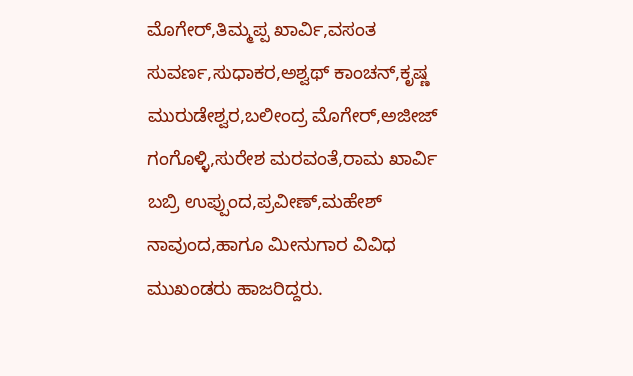ಮೊಗೇರ್,ತಿಮ್ಮಪ್ಪ ಖಾರ್ವಿ,ವಸಂತ ಸುವರ್ಣ,ಸುಧಾಕರ,ಅಶ್ವಥ್ ಕಾಂಚನ್,ಕೃಷ್ಣ ಮುರುಡೇಶ್ವರ,ಬಲೀಂದ್ರ ಮೊಗೇರ್,ಅಜೀಜ್ ಗಂಗೊಳ್ಳಿ,ಸುರೇಶ ಮರವಂತೆ,ರಾಮ ಖಾರ್ವಿ ಬಬ್ರಿ ಉಪ್ಪುಂದ,ಪ್ರವೀಣ್,ಮಹೇಶ್ ನಾವುಂದ,ಹಾಗೂ ಮೀನುಗಾರ ವಿವಿಧ ಮುಖಂಡರು ಹಾಜರಿದ್ದರು.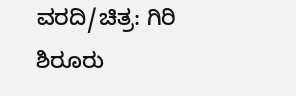ವರದಿ/ಚಿತ್ರ: ಗಿರಿ ಶಿರೂರು